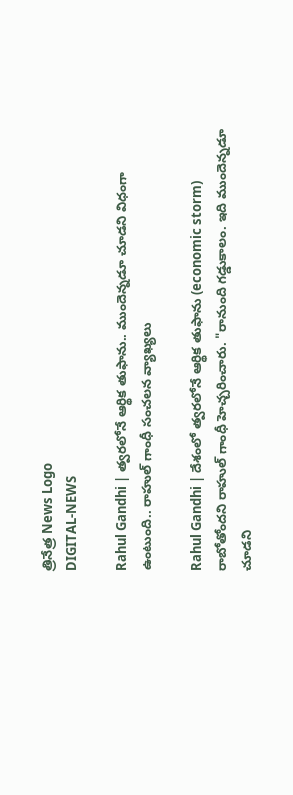త్రినేత్ర News Logo
DIGITAL-NEWS

Rahul Gandhi | త్వ‌ర‌లోనే ఆర్థిక తుఫాను.. ముందెన్న‌డూ చూడ‌ని విధంగా ఉంటుంది.. రాహుల్ గాంధీ సంచ‌ల‌న వ్యాఖ్య‌లు

Rahul Gandhi | దేశంలో త్వ‌ర‌లోనే ఆర్థిక తుఫాను (economic storm) రాబోతోంద‌ని రాహుల్ గాంధీ హెచ్చ‌రించారు. "రానుంది గ‌డ్డుకాలం. ఇది ముందెన్న‌డూ చూడ‌ని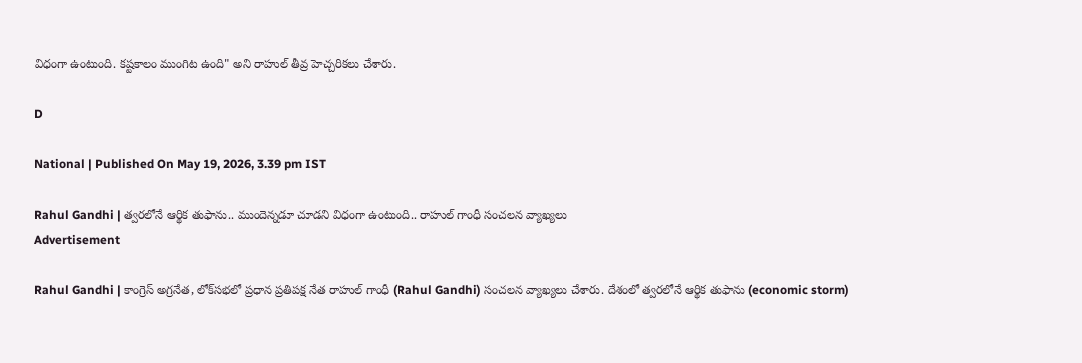విధంగా ఉంటుంది. క‌ష్ట‌కాలం ముంగిట ఉంది" అని రాహుల్ తీవ్ర హెచ్చ‌రిక‌లు చేశారు.

D

National | Published On May 19, 2026, 3.39 pm IST

Rahul Gandhi | త్వ‌ర‌లోనే ఆర్థిక తుఫాను.. ముందెన్న‌డూ చూడ‌ని విధంగా ఉంటుంది.. రాహుల్ గాంధీ సంచ‌ల‌న వ్యాఖ్య‌లు
Advertisement

Rahul Gandhi | కాంగ్రెస్ అగ్ర‌నేత‌, లోక్‌స‌భ‌లో ప్ర‌ధాన ప్ర‌తిప‌క్ష నేత రాహుల్ గాంధీ (Rahul Gandhi) సంచ‌ల‌న వ్యాఖ్య‌లు చేశారు. దేశంలో త్వ‌ర‌లోనే ఆర్థిక తుఫాను (economic storm)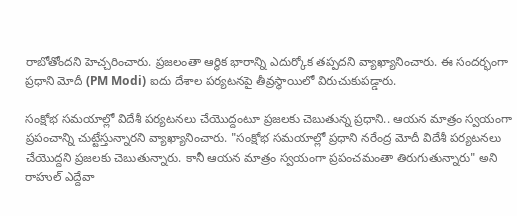రాబోతోంద‌ని హెచ్చ‌రించారు. ప్ర‌జ‌లంతా ఆర్థిక భారాన్ని ఎదుర్కోక త‌ప్ప‌ద‌ని వ్యాఖ్యానించారు. ఈ సంద‌ర్భంగా ప్ర‌ధాని మోదీ (PM Modi) ఐదు దేశాల ప‌ర్య‌ట‌న‌పై తీవ్ర‌స్థాయిలో విరుచుకుప‌డ్డారు.

సంక్షోభ స‌మ‌యాల్లో విదేశీ ప‌ర్య‌ట‌న‌లు చేయొద్దంటూ ప్ర‌జ‌ల‌కు చెబుతున్న ప్ర‌ధాని.. ఆయ‌న మాత్రం స్వ‌యంగా ప్ర‌పంచాన్ని చుట్టేస్తున్నార‌ని వ్యాఖ్యానించారు. "సంక్షోభ సమయాల్లో ప్రధాని నరేంద్ర మోదీ విదేశీ ప‌ర్య‌ట‌న‌లు చేయొద్ద‌ని ప్ర‌జ‌లకు చెబుతున్నారు. కానీ ఆయన మాత్రం స్వయంగా ప్రపంచమంతా తిరుగుతున్నారు" అని రాహుల్ ఎద్దేవా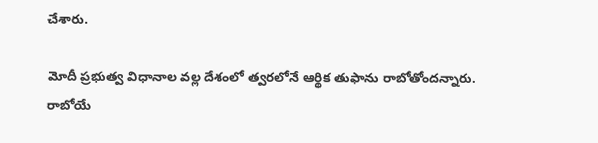చేశారు.

మోదీ ప్ర‌భుత్వ విధానాల వల్ల దేశంలో త్వ‌ర‌లోనే ఆర్థిక తుఫాను రాబోతోంద‌న్నారు. రాబోయే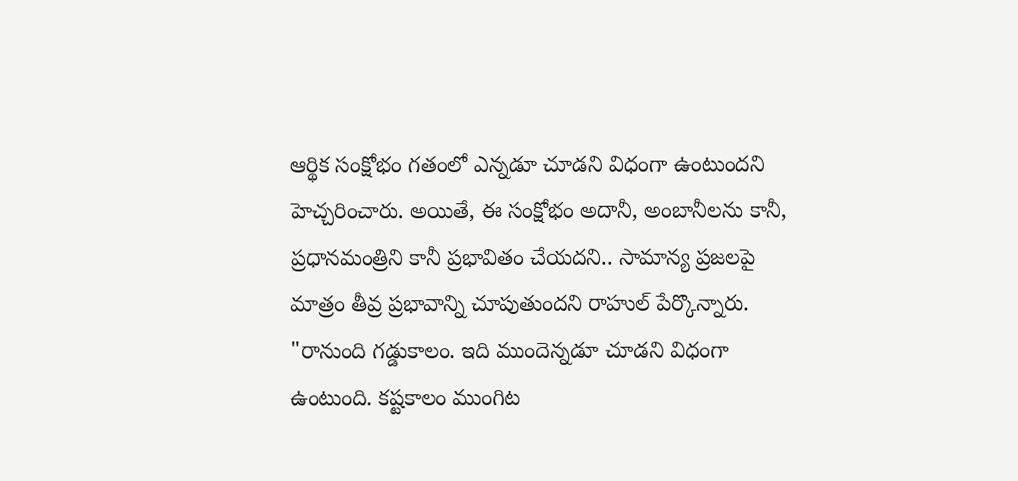ఆర్థిక సంక్షోభం గ‌తంలో ఎన్న‌డూ చూడ‌ని విధంగా ఉంటుంద‌ని హెచ్చ‌రించారు. అయితే, ఈ సంక్షోభం అదానీ, అంబానీలను కానీ, ప్రధానమంత్రిని కానీ ప్రభావితం చేయద‌ని.. సామాన్య ప్రజలపై మాత్రం తీవ్ర ప్ర‌భావాన్ని చూపుతుంద‌ని రాహుల్ పేర్కొన్నారు. "రానుంది గ‌డ్డుకాలం. ఇది ముందెన్న‌డూ చూడ‌ని విధంగా ఉంటుంది. క‌ష్ట‌కాలం ముంగిట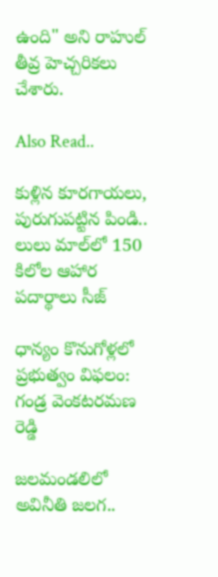ఉంది" అని రాహుల్ తీవ్ర హెచ్చ‌రిక‌లు చేశారు.

Also Read..

కుళ్లిన కూర‌గాయ‌లు, పురుగుప‌ట్టిన పిండి.. లులు మాల్‌లో 150 కిలోల ఆహార పదార్థాలు సీజ్‌

ధాన్యం కొనుగోళ్లలో ప్రభుత్వం విఫలం: గండ్ర వెంకటరమణ రెడ్డి

జ‌ల‌మండ‌లిలో అవినీతి జ‌ల‌గ‌..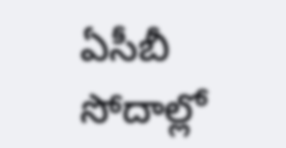ఏసీబీ సోదాల్లో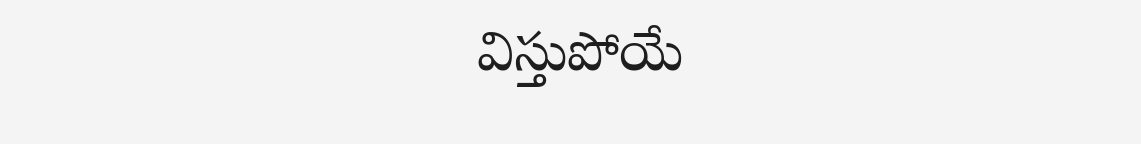విస్తుపోయే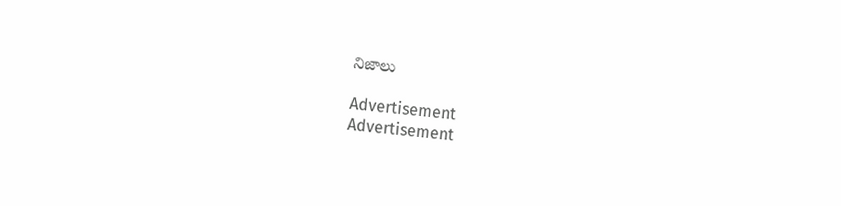నిజాలు

Advertisement
Advertisement